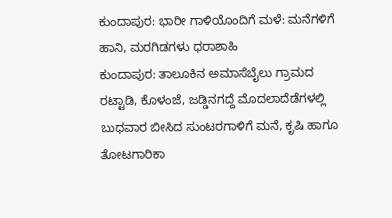ಕುಂದಾಪುರ: ಭಾರೀ ಗಾಳಿಯೊಂದಿಗೆ ಮಳೆ: ಮನೆಗಳಿಗೆ ಹಾನಿ, ಮರಗಿಡಗಳು ಧರಾಶಾಹಿ
ಕುಂದಾಪುರ: ತಾಲೂಕಿನ ಅಮಾಸೆಬೈಲು ಗ್ರಾಮದ ರಟ್ಟಾಡಿ, ಕೊಳಂಜೆ, ಜಡ್ಡಿನಗದ್ದೆ ಮೊದಲಾದೆಡೆಗಳಲ್ಲಿ ಬುಧವಾರ ಬೀಸಿದ ಸುಂಟರಗಾಳಿಗೆ ಮನೆ, ಕೃಷಿ ಹಾಗೂ ತೋಟಗಾರಿಕಾ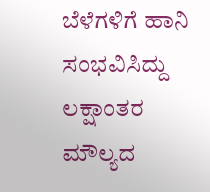ಬೆಳೆಗಳಿಗೆ ಹಾನಿ ಸಂಭವಿಸಿದ್ದು ಲಕ್ಷಾಂತರ ಮೌಲ್ಯದ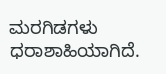ಮರಗಿಡಗಳು ಧರಾಶಾಹಿಯಾಗಿದೆ.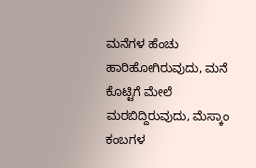ಮನೆಗಳ ಹೆಂಚು ಹಾರಿಹೋಗಿರುವುದು, ಮನೆ ಕೊಟ್ಟಿಗೆ ಮೇಲೆ ಮರಬಿದ್ದಿರುವುದು, ಮೆಸ್ಕಾಂ ಕಂಬಗಳ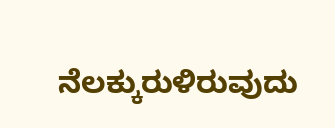ನೆಲಕ್ಕುರುಳಿರುವುದು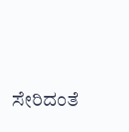ಸೇರಿದಂತೆ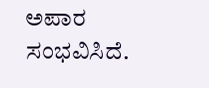ಅಪಾರ ಸಂಭವಿಸಿದೆ.